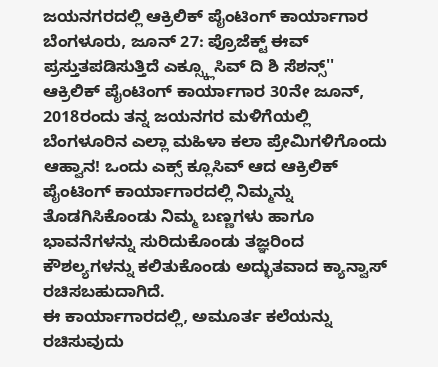ಜಯನಗರದಲ್ಲಿ ಆಕ್ರಿಲಿಕ್ ಪೈಂಟಿಂಗ್ ಕಾರ್ಯಾಗಾರ
ಬೆಂಗಳೂರು, ಜೂನ್ 27: ಪ್ರೊಜೆಕ್ಟ್ ಈವ್ ಪ್ರಸ್ತುತಪಡಿಸುತ್ತಿದೆ ಎಕ್ಸ್ಕ್ಲೂಸಿವ್ ದಿ ಶಿ ಸೆಶನ್ಸ್'' ಆಕ್ರಿಲಿಕ್ ಪೈಂಟಿಂಗ್ ಕಾರ್ಯಾಗಾರ 30ನೇ ಜೂನ್, 2018ರಂದು ತನ್ನ ಜಯನಗರ ಮಳಿಗೆಯಲ್ಲಿ
ಬೆಂಗಳೂರಿನ ಎಲ್ಲಾ ಮಹಿಳಾ ಕಲಾ ಪ್ರೇಮಿಗಳಿಗೊಂದು ಆಹ್ವಾನ! ಒಂದು ಎಕ್ಸ್ ಕ್ಲೂಸಿವ್ ಆದ ಆಕ್ರಿಲಿಕ್ ಪೈಂಟಿಂಗ್ ಕಾರ್ಯಾಗಾರದಲ್ಲಿ ನಿಮ್ಮನ್ನು ತೊಡಗಿಸಿಕೊಂಡು ನಿಮ್ಮ ಬಣ್ಣಗಳು ಹಾಗೂ ಭಾವನೆಗಳನ್ನು ಸುರಿದುಕೊಂಡು ತಜ್ಞರಿಂದ ಕೌಶಲ್ಯಗಳನ್ನು ಕಲಿತುಕೊಂಡು ಅದ್ಭುತವಾದ ಕ್ಯಾನ್ವಾಸ್ ರಚಿಸಬಹುದಾಗಿದೆ.
ಈ ಕಾರ್ಯಾಗಾರದಲ್ಲಿ, ಅಮೂರ್ತ ಕಲೆಯನ್ನು ರಚಿಸುವುದು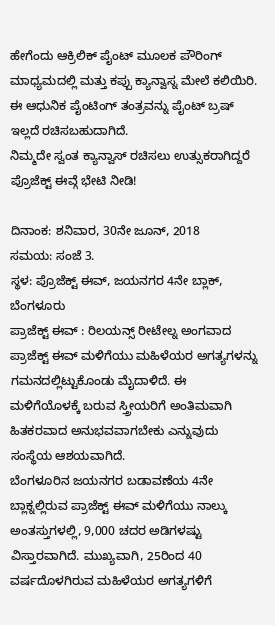ಹೇಗೆಂದು ಆಕ್ರಿಲಿಕ್ ಪೈಂಟ್ ಮೂಲಕ ಪೌರಿಂಗ್ ಮಾಧ್ಯಮದಲ್ಲಿ ಮತ್ತು ಕಪ್ಪು ಕ್ಯಾನ್ವಾಸ್ನ ಮೇಲೆ ಕಲಿಯಿರಿ. ಈ ಆಧುನಿಕ ಪೈಂಟಿಂಗ್ ತಂತ್ರವನ್ನು ಪೈಂಟ್ ಬ್ರಷ್ ಇಲ್ಲದೆ ರಚಿಸಬಹುದಾಗಿದೆ.
ನಿಮ್ಮದೇ ಸ್ವಂತ ಕ್ಯಾನ್ವಾಸ್ ರಚಿಸಲು ಉತ್ಸುಕರಾಗಿದ್ದರೆ ಪ್ರೊಜೆಕ್ಟ್ ಈವ್ಗೆ ಭೇಟಿ ನೀಡಿ!

ದಿನಾಂಕ: ಶನಿವಾರ, 30ನೇ ಜೂನ್, 2018
ಸಮಯ: ಸಂಜೆ 3.
ಸ್ಥಳ: ಪ್ರೊಜೆಕ್ಟ್ ಈವ್, ಜಯನಗರ 4ನೇ ಬ್ಲಾಕ್, ಬೆಂಗಳೂರು
ಪ್ರಾಜೆಕ್ಟ್ ಈವ್ : ರಿಲಯನ್ಸ್ ರೀಟೇಲ್ನ ಅಂಗವಾದ ಪ್ರಾಜೆಕ್ಟ್ ಈವ್ ಮಳಿಗೆಯು ಮಹಿಳೆಯರ ಅಗತ್ಯಗಳನ್ನು ಗಮನದಲ್ಲಿಟ್ಟುಕೊಂಡು ಮೈದಾಳಿದೆ. ಈ ಮಳಿಗೆಯೊಳಕ್ಕೆ ಬರುವ ಸ್ತ್ರೀಯರಿಗೆ ಅಂತಿಮವಾಗಿ ಹಿತಕರವಾದ ಅನುಭವವಾಗಬೇಕು ಎನ್ನುವುದು ಸಂಸ್ಥೆಯ ಆಶಯವಾಗಿದೆ.
ಬೆಂಗಳೂರಿನ ಜಯನಗರ ಬಡಾವಣೆಯ 4ನೇ ಬ್ಲಾಕ್ನಲ್ಲಿರುವ ಪ್ರಾಜೆಕ್ಟ್ ಈವ್ ಮಳಿಗೆಯು ನಾಲ್ಕು ಅಂತಸ್ತುಗಳಲ್ಲಿ, 9,000 ಚದರ ಅಡಿಗಳಷ್ಟು ವಿಸ್ತಾರವಾಗಿದೆ. ಮುಖ್ಯವಾಗಿ, 25ರಿಂದ 40 ವರ್ಷದೊಳಗಿರುವ ಮಹಿಳೆಯರ ಅಗತ್ಯಗಳಿಗೆ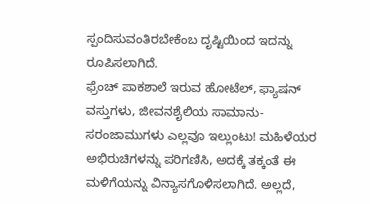ಸ್ಪಂದಿಸುವಂತಿರಬೇಕೆಂಬ ದೃಷ್ಟಿಯಿಂದ ಇದನ್ನು ರೂಪಿಸಲಾಗಿದೆ.
ಫ್ರೆಂಚ್ ಪಾಕಶಾಲೆ ಇರುವ ಹೋಟೆಲ್, ಫ್ಯಾಷನ್ ವಸ್ತುಗಳು, ಜೀವನಶೈಲಿಯ ಸಾಮಾನು-ಸರಂಜಾಮುಗಳು ಎಲ್ಲವೂ ಇಲ್ಲುಂಟು! ಮಹಿಳೆಯರ ಅಭಿರುಚಿಗಳನ್ನು ಪರಿಗಣಿಸಿ, ಅದಕ್ಕೆ ತಕ್ಕಂತೆ ಈ ಮಳಿಗೆಯನ್ನು ವಿನ್ಯಾಸಗೊಳಿಸಲಾಗಿದೆ. ಅಲ್ಲದೆ,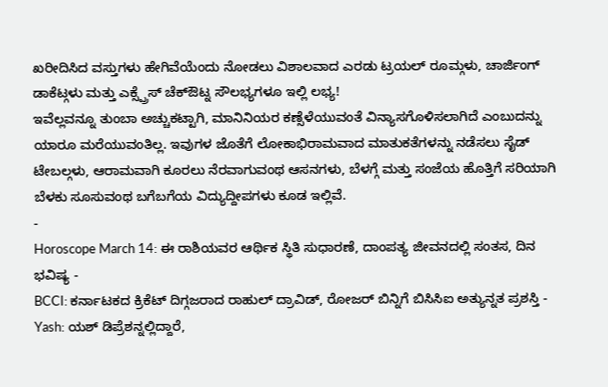ಖರೀದಿಸಿದ ವಸ್ತುಗಳು ಹೇಗಿವೆಯೆಂದು ನೋಡಲು ವಿಶಾಲವಾದ ಎರಡು ಟ್ರಯಲ್ ರೂಮ್ಗಳು, ಚಾರ್ಜಿಂಗ್ ಡಾಕೆಟ್ಗಳು ಮತ್ತು ಎಕ್ಸ್ಪ್ರೆಸ್ ಚೆಕ್ಔಟ್ನ ಸೌಲಭ್ಯಗಳೂ ಇಲ್ಲಿ ಲಭ್ಯ!
ಇವೆಲ್ಲವನ್ನೂ ತುಂಬಾ ಅಚ್ಚುಕಟ್ಟಾಗಿ, ಮಾನಿನಿಯರ ಕಣ್ಸೆಳೆಯುವಂತೆ ವಿನ್ಯಾಸಗೊಳಿಸಲಾಗಿದೆ ಎಂಬುದನ್ನು ಯಾರೂ ಮರೆಯುವಂತಿಲ್ಲ. ಇವುಗಳ ಜೊತೆಗೆ ಲೋಕಾಭಿರಾಮವಾದ ಮಾತುಕತೆಗಳನ್ನು ನಡೆಸಲು ಸೈಡ್ ಟೇಬಲ್ಗಳು, ಆರಾಮವಾಗಿ ಕೂರಲು ನೆರವಾಗುವಂಥ ಆಸನಗಳು, ಬೆಳಗ್ಗೆ ಮತ್ತು ಸಂಜೆಯ ಹೊತ್ತಿಗೆ ಸರಿಯಾಗಿ ಬೆಳಕು ಸೂಸುವಂಥ ಬಗೆಬಗೆಯ ವಿದ್ಯುದ್ದೀಪಗಳು ಕೂಡ ಇಲ್ಲಿವೆ.
-
Horoscope March 14: ಈ ರಾಶಿಯವರ ಆರ್ಥಿಕ ಸ್ಥಿತಿ ಸುಧಾರಣೆ, ದಾಂಪತ್ಯ ಜೀವನದಲ್ಲಿ ಸಂತಸ, ದಿನ ಭವಿಷ್ಯ -
BCCI: ಕರ್ನಾಟಕದ ಕ್ರಿಕೆಟ್ ದಿಗ್ಗಜರಾದ ರಾಹುಲ್ ದ್ರಾವಿಡ್, ರೋಜರ್ ಬಿನ್ನಿಗೆ ಬಿಸಿಸಿಐ ಅತ್ಯುನ್ನತ ಪ್ರಶಸ್ತಿ -
Yash: ಯಶ್ ಡಿಪ್ರೆಶನ್ನಲ್ಲಿದ್ದಾರೆ,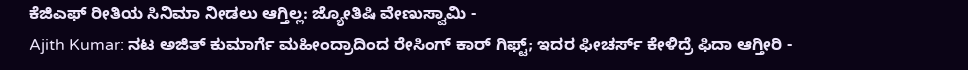ಕೆಜಿಎಫ್ ರೀತಿಯ ಸಿನಿಮಾ ನೀಡಲು ಆಗ್ತಿಲ್ಲ: ಜ್ಯೋತಿಷಿ ವೇಣುಸ್ವಾಮಿ -
Ajith Kumar: ನಟ ಅಜಿತ್ ಕುಮಾರ್ಗೆ ಮಹೀಂದ್ರಾದಿಂದ ರೇಸಿಂಗ್ ಕಾರ್ ಗಿಫ್ಟ್; ಇದರ ಫೀಚರ್ಸ್ ಕೇಳಿದ್ರೆ ಫಿದಾ ಆಗ್ತೀರಿ -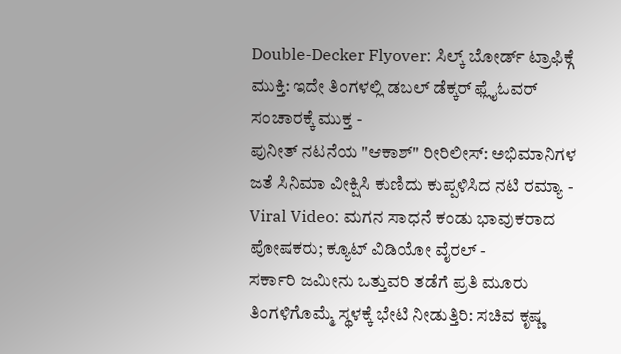Double-Decker Flyover: ಸಿಲ್ಕ್ ಬೋರ್ಡ್ ಟ್ರಾಫಿಕ್ಗೆ ಮುಕ್ತಿ: ಇದೇ ತಿಂಗಳಲ್ಲಿ ಡಬಲ್ ಡೆಕ್ಕರ್ ಫ್ಲೈಓವರ್ ಸಂಚಾರಕ್ಕೆ ಮುಕ್ತ -
ಪುನೀತ್ ನಟನೆಯ "ಆಕಾಶ್" ರೀರಿಲೀಸ್: ಅಭಿಮಾನಿಗಳ ಜತೆ ಸಿನಿಮಾ ವೀಕ್ಷಿಸಿ ಕುಣಿದು ಕುಪ್ಪಳಿಸಿದ ನಟಿ ರಮ್ಯಾ -
Viral Video: ಮಗನ ಸಾಧನೆ ಕಂಡು ಭಾವುಕರಾದ ಪೋಷಕರು; ಕ್ಯೂಟ್ ವಿಡಿಯೋ ವೈರಲ್ -
ಸರ್ಕಾರಿ ಜಮೀನು ಒತ್ತುವರಿ ತಡೆಗೆ ಪ್ರತಿ ಮೂರು ತಿಂಗಳಿಗೊಮ್ಮೆ ಸ್ಥಳಕ್ಕೆ ಭೇಟಿ ನೀಡುತ್ತಿರಿ: ಸಚಿವ ಕೃಷ್ಣ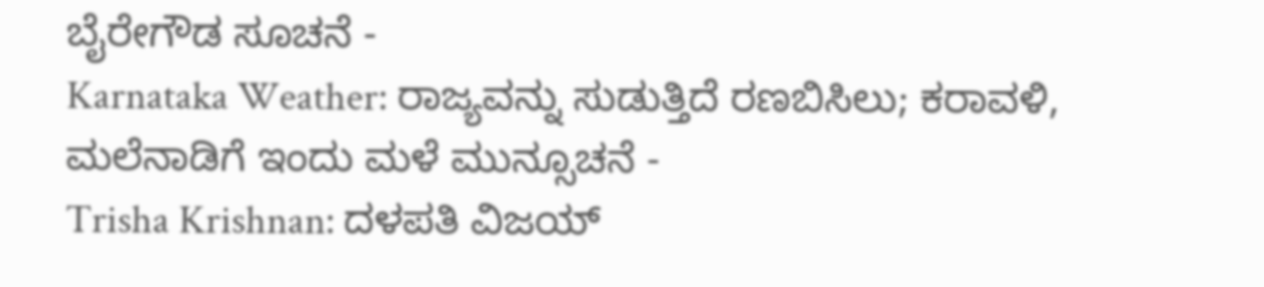ಬೈರೇಗೌಡ ಸೂಚನೆ -
Karnataka Weather: ರಾಜ್ಯವನ್ನು ಸುಡುತ್ತಿದೆ ರಣಬಿಸಿಲು; ಕರಾವಳಿ, ಮಲೆನಾಡಿಗೆ ಇಂದು ಮಳೆ ಮುನ್ಸೂಚನೆ -
Trisha Krishnan: ದಳಪತಿ ವಿಜಯ್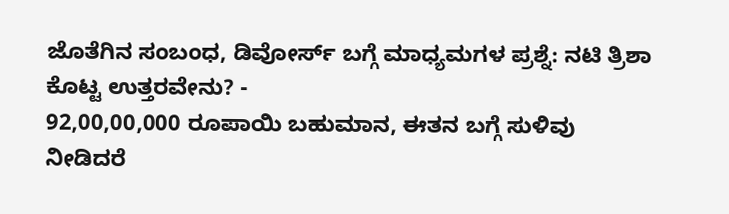ಜೊತೆಗಿನ ಸಂಬಂಧ, ಡಿವೋರ್ಸ್ ಬಗ್ಗೆ ಮಾಧ್ಯಮಗಳ ಪ್ರಶ್ನೆ: ನಟಿ ತ್ರಿಶಾ ಕೊಟ್ಟ ಉತ್ತರವೇನು? -
92,00,00,000 ರೂಪಾಯಿ ಬಹುಮಾನ, ಈತನ ಬಗ್ಗೆ ಸುಳಿವು ನೀಡಿದರೆ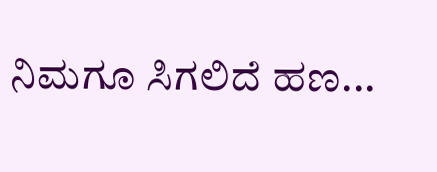ನಿಮಗೂ ಸಿಗಲಿದೆ ಹಣ...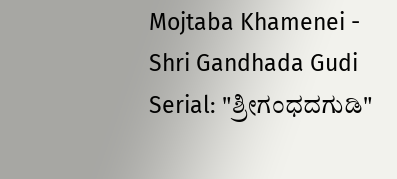Mojtaba Khamenei -
Shri Gandhada Gudi Serial: "ಶ್ರೀಗಂಧದಗುಡಿ"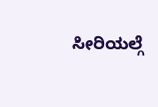ಸೀರಿಯಲ್ಗೆ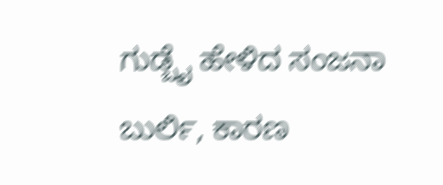ಗುಡ್ಬೈ ಹೇಳಿದ ಸಂಜನಾ ಬುರ್ಲಿ, ಕಾರಣ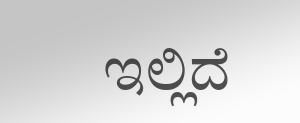ಇಲ್ಲಿದೆ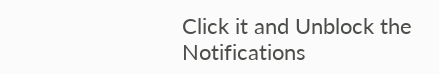Click it and Unblock the Notifications